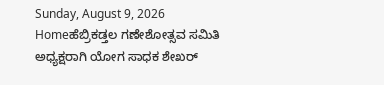Sunday, August 9, 2026
Homeಹೆಬ್ರಿಕಡ್ತಲ ಗಣೇಶೋತ್ಸವ ಸಮಿತಿ ಅಧ್ಯಕ್ಷರಾಗಿ ಯೋಗ ಸಾಧಕ ಶೇಖರ್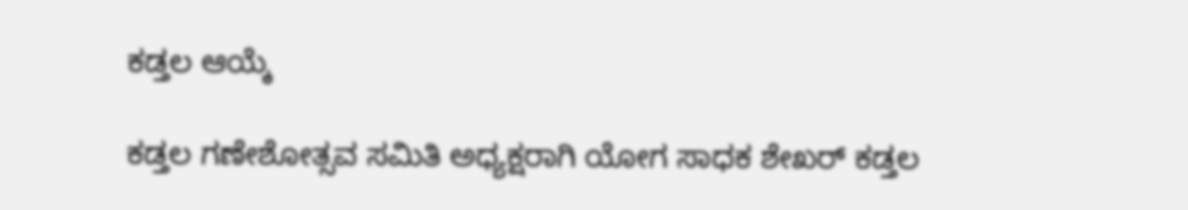ಕಡ್ತಲ ಆಯ್ಕೆ

ಕಡ್ತಲ ಗಣೇಶೋತ್ಸವ ಸಮಿತಿ ಅಧ್ಯಕ್ಷರಾಗಿ ಯೋಗ ಸಾಧಕ ಶೇಖರ್ ಕಡ್ತಲ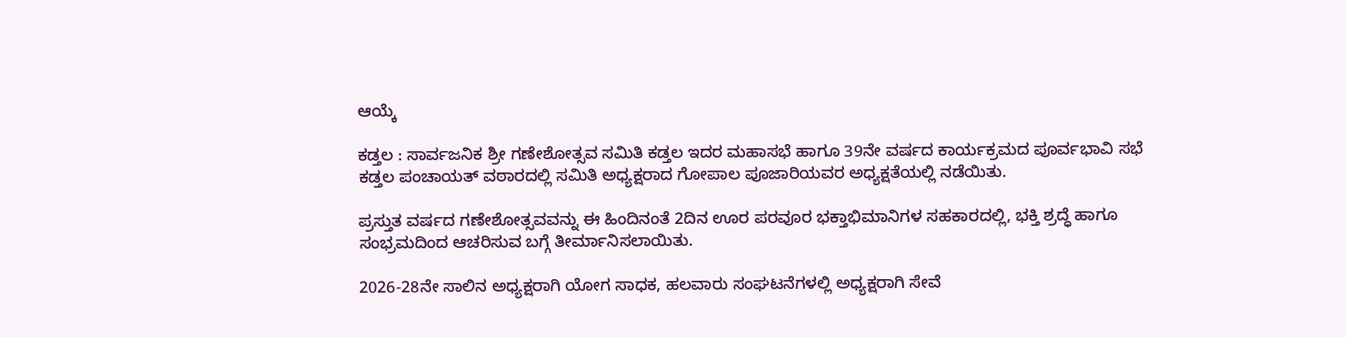ಆಯ್ಕೆ

ಕಡ್ತಲ : ಸಾರ್ವಜನಿಕ ಶ್ರೀ ಗಣೇಶೋತ್ಸವ ಸಮಿತಿ ಕಡ್ತಲ ಇದರ ಮಹಾಸಭೆ ಹಾಗೂ 39ನೇ ವರ್ಷದ ಕಾರ್ಯಕ್ರಮದ ಪೂರ್ವಭಾವಿ ಸಭೆ ಕಡ್ತಲ ಪಂಚಾಯತ್ ವಠಾರದಲ್ಲಿ ಸಮಿತಿ ಅಧ್ಯಕ್ಷರಾದ ಗೋಪಾಲ ಪೂಜಾರಿಯವರ ಅಧ್ಯಕ್ಷತೆಯಲ್ಲಿ ನಡೆಯಿತು.

ಪ್ರಸ್ತುತ ವರ್ಷದ ಗಣೇಶೋತ್ಸವವನ್ನು ಈ ಹಿಂದಿನಂತೆ 2ದಿನ ಊರ ಪರವೂರ ಭಕ್ತಾಭಿಮಾನಿಗಳ ಸಹಕಾರದಲ್ಲಿ, ಭಕ್ತಿ ಶ್ರದ್ಧೆ ಹಾಗೂ ಸಂಭ್ರಮದಿಂದ ಆಚರಿಸುವ ಬಗ್ಗೆ ತೀರ್ಮಾನಿಸಲಾಯಿತು.

2026-28ನೇ ಸಾಲಿನ ಅಧ್ಯಕ್ಷರಾಗಿ ಯೋಗ ಸಾಧಕ, ಹಲವಾರು ಸಂಘಟನೆಗಳಲ್ಲಿ ಅಧ್ಯಕ್ಷರಾಗಿ ಸೇವೆ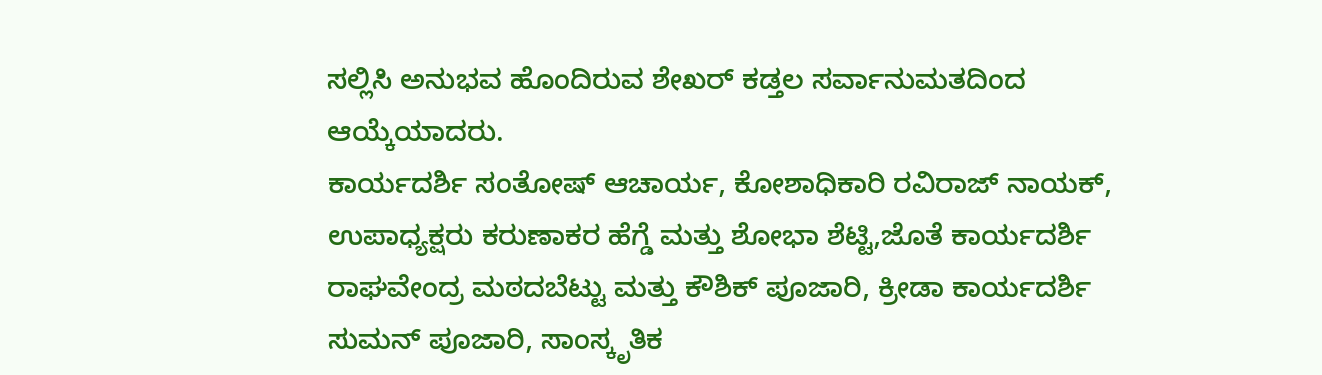ಸಲ್ಲಿಸಿ ಅನುಭವ ಹೊಂದಿರುವ ಶೇಖರ್ ಕಡ್ತಲ ಸರ್ವಾನುಮತದಿಂದ ಆಯ್ಕೆಯಾದರು.
ಕಾರ್ಯದರ್ಶಿ ಸಂತೋಷ್ ಆಚಾರ್ಯ, ಕೋಶಾಧಿಕಾರಿ ರವಿರಾಜ್ ನಾಯಕ್, ಉಪಾಧ್ಯಕ್ಷರು ಕರುಣಾಕರ ಹೆಗ್ಡೆ ಮತ್ತು ಶೋಭಾ ಶೆಟ್ಟಿ,ಜೊತೆ ಕಾರ್ಯದರ್ಶಿ ರಾಘವೇಂದ್ರ ಮಠದಬೆಟ್ಟು ಮತ್ತು ಕೌಶಿಕ್ ಪೂಜಾರಿ, ಕ್ರೀಡಾ ಕಾರ್ಯದರ್ಶಿ ಸುಮನ್ ಪೂಜಾರಿ, ಸಾಂಸ್ಕೃತಿಕ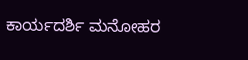ಕಾರ್ಯದರ್ಶಿ ಮನೋಹರ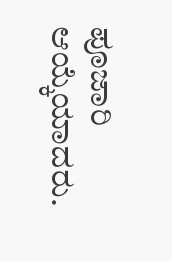ಪೂಜಾರಿ ಆಯ್ಕೆಯಾದರು.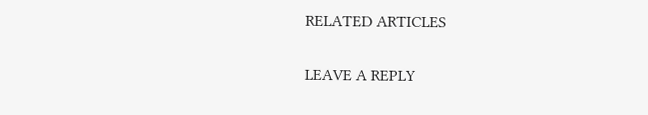RELATED ARTICLES

LEAVE A REPLY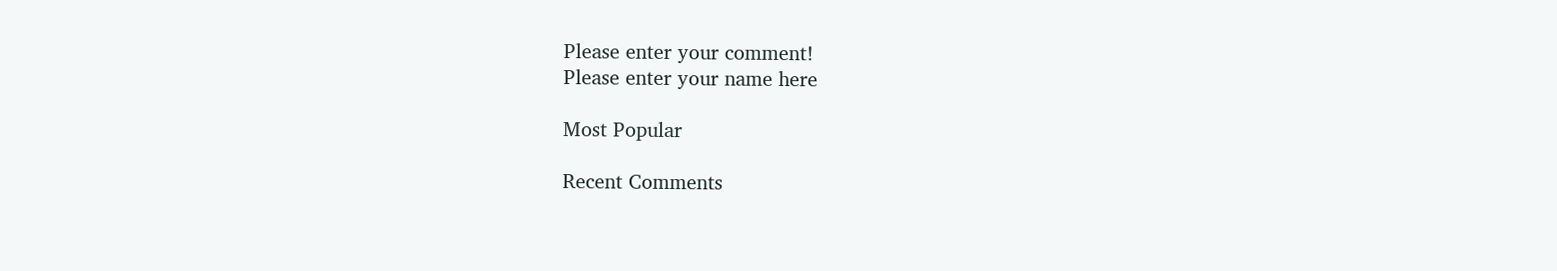Please enter your comment!
Please enter your name here

Most Popular

Recent Comments